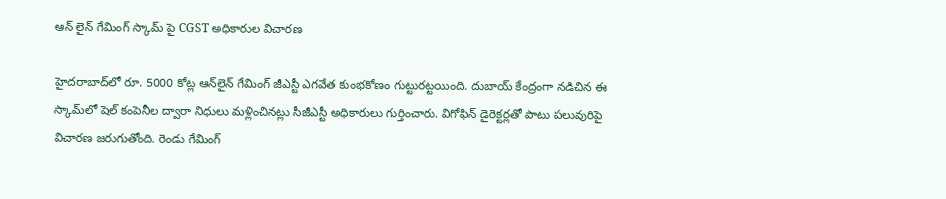ఆన్ లైన్ గేమింగ్ స్కామ్ పై CGST అధికారుల విచారణ

హైదరాబాద్‌లో రూ. 5000 కోట్ల ఆన్‌లైన్ గేమింగ్ జీఎస్టీ ఎగవేత కుంభకోణం గుట్టురట్టయింది. దుబాయ్ కేంద్రంగా నడిచిన ఈ స్కామ్‌లో షెల్ కంపెనీల ద్వారా నిధులు మళ్లించినట్లు సీజీఎస్టీ అధికారులు గుర్తించారు. విగోఫిన్ డైరెక్టర్లతో పాటు పలువురిపై విచారణ జరుగుతోంది. రెండు గేమింగ్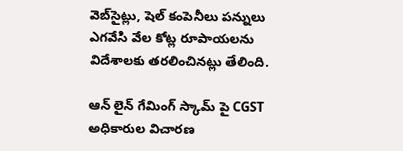వెబ్‌సైట్లు, షెల్ కంపెనీలు పన్నులు ఎగవేసి వేల కోట్ల రూపాయలను విదేశాలకు తరలించినట్లు తేలింది.

ఆన్ లైన్ గేమింగ్ స్కామ్ పై CGST అధికారుల విచారణ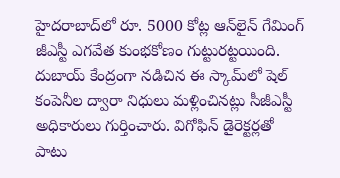హైదరాబాద్‌లో రూ. 5000 కోట్ల ఆన్‌లైన్ గేమింగ్ జీఎస్టీ ఎగవేత కుంభకోణం గుట్టురట్టయింది. దుబాయ్ కేంద్రంగా నడిచిన ఈ స్కామ్‌లో షెల్ కంపెనీల ద్వారా నిధులు మళ్లించినట్లు సీజీఎస్టీ అధికారులు గుర్తించారు. విగోఫిన్ డైరెక్టర్లతో పాటు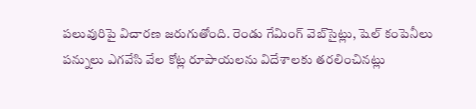పలువురిపై విచారణ జరుగుతోంది. రెండు గేమింగ్ వెబ్‌సైట్లు, షెల్ కంపెనీలు పన్నులు ఎగవేసి వేల కోట్ల రూపాయలను విదేశాలకు తరలించినట్లు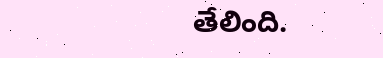తేలింది.